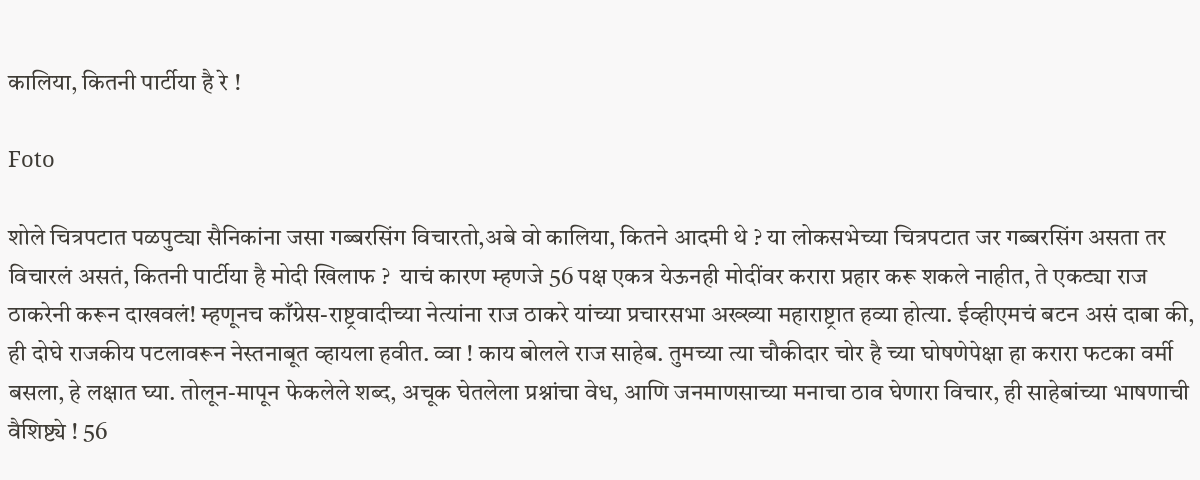कालिया, कितनी पार्टीया है रे !

Foto

शोले चित्रपटात पळपुट्या सैनिकांना जसा गब्बरसिंग विचारतो,अबे वो कालिया, कितने आदमी थे ? या लोकसभेच्या चित्रपटात जर गब्बरसिंग असता तर विचारलं असतं, कितनी पार्टीया है मोदी खिलाफ ?  याचं कारण म्हणजे 56 पक्ष एकत्र येऊनही मोदींवर करारा प्रहार करू शकले नाहीत, ते एकट्या राज ठाकरेनी करून दाखवलं! म्हणूनच काँग्रेस-राष्ट्रवादीच्या नेत्यांना राज ठाकरे यांच्या प्रचारसभा अख्ख्या महाराष्ट्रात हव्या होत्या. ईव्हीएमचं बटन असं दाबा की, ही दोघे राजकीय पटलावरून नेस्तनाबूत व्हायला हवीत. व्वा ! काय बोलले राज साहेब. तुमच्या त्या चौकीदार चोर है च्या घोषणेपेक्षा हा करारा फटका वर्मी बसला, हे लक्षात घ्या. तोलून-मापून फेकलेले शब्द, अचूक घेतलेला प्रश्नांचा वेध, आणि जनमाणसाच्या मनाचा ठाव घेणारा विचार, ही साहेबांच्या भाषणाची वैशिष्ट्ये ! 56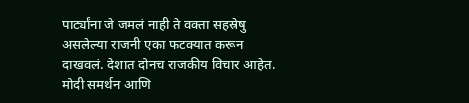पार्ट्यांना जे जमलं नाही ते वक्ता सहस्रेषु असलेल्या राजनी एका फटक्यात करून दाखवलं. देशात दोनच राजकीय विचार आहेत. मोदी समर्थन आणि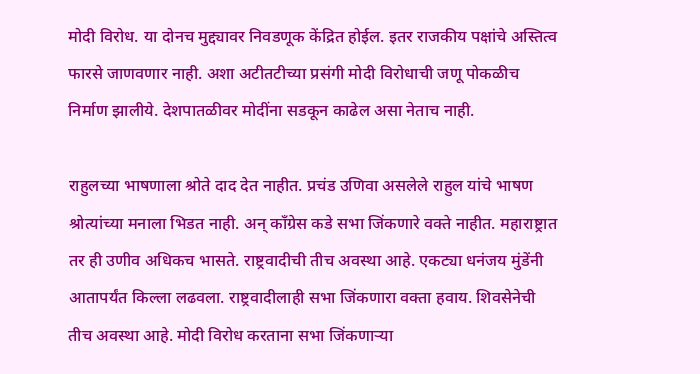मोदी विरोध. या दोनच मुद्द्यावर निवडणूक केंद्रित होईल. इतर राजकीय पक्षांचे अस्तित्व फारसे जाणवणार नाही. अशा अटीतटीच्या प्रसंगी मोदी विरोधाची जणू पोकळीच निर्माण झालीये. देशपातळीवर मोदींना सडकून काढेल असा नेताच नाही.

राहुलच्या भाषणाला श्रोते दाद देत नाहीत. प्रचंड उणिवा असलेले राहुल यांचे भाषण श्रोत्यांच्या मनाला भिडत नाही. अन् काँग्रेस कडे सभा जिंकणारे वक्ते नाहीत. महाराष्ट्रात तर ही उणीव अधिकच भासते. राष्ट्रवादीची तीच अवस्था आहे. एकट्या धनंजय मुंडेंनी आतापर्यंत किल्ला लढवला. राष्ट्रवादीलाही सभा जिंकणारा वक्ता हवाय. शिवसेनेची तीच अवस्था आहे. मोदी विरोध करताना सभा जिंकणार्‍या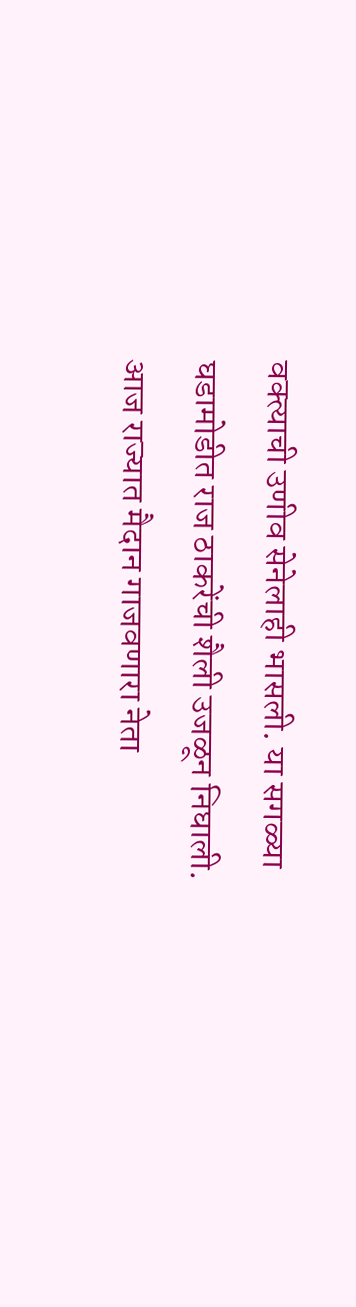वक्त्याची उणीव सेनेलाही भासली. या सगळ्या घडामोडीत राज ठाकरेंची शैली उजळून निघाली. आज राज्यात मैदान गाजवणारा नेता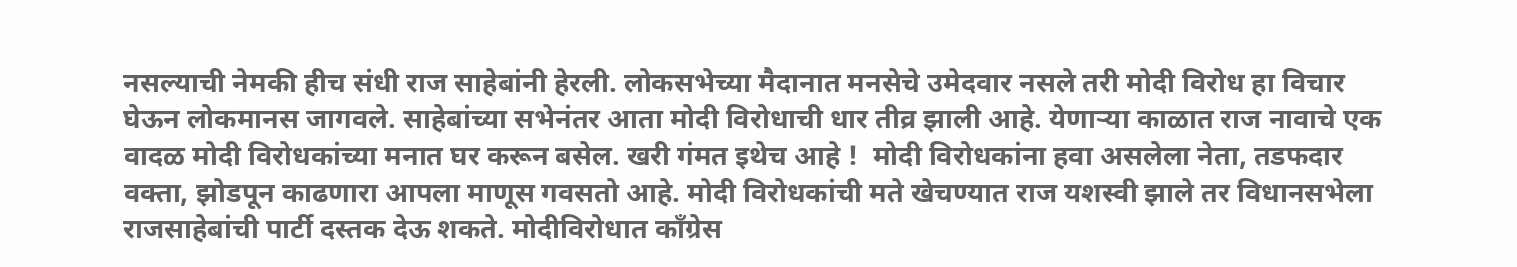नसल्याची नेमकी हीच संधी राज साहेबांनी हेरली. लोकसभेच्या मैदानात मनसेचे उमेदवार नसले तरी मोदी विरोध हा विचार घेऊन लोकमानस जागवले. साहेबांच्या सभेनंतर आता मोदी विरोधाची धार तीव्र झाली आहे. येणार्‍या काळात राज नावाचे एक वादळ मोदी विरोधकांच्या मनात घर करून बसेल. खरी गंमत इथेच आहे !  मोदी विरोधकांना हवा असलेला नेता, तडफदार वक्ता, झोडपून काढणारा आपला माणूस गवसतो आहे. मोदी विरोधकांची मते खेचण्यात राज यशस्वी झाले तर विधानसभेला राजसाहेबांची पार्टी दस्तक देऊ शकते. मोदीविरोधात काँग्रेस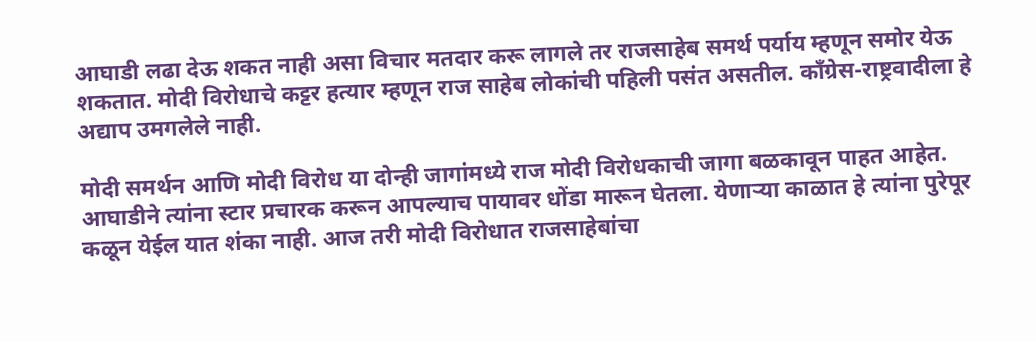आघाडी लढा देऊ शकत नाही असा विचार मतदार करू लागले तर राजसाहेब समर्थ पर्याय म्हणून समोर येऊ शकतात. मोदी विरोधाचे कट्टर हत्यार म्हणून राज साहेब लोकांची पहिली पसंत असतील. काँग्रेस-राष्ट्रवादीला हे अद्याप उमगलेले नाही.

मोदी समर्थन आणि मोदी विरोध या दोन्ही जागांमध्ये राज मोदी विरोधकाची जागा बळकावून पाहत आहेत. आघाडीने त्यांना स्टार प्रचारक करून आपल्याच पायावर धोंडा मारून घेतला. येणार्‍या काळात हे त्यांना पुरेपूर कळून येईल यात शंका नाही. आज तरी मोदी विरोधात राजसाहेबांचा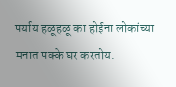पर्याय हळूहळू का होईना लोकांच्या मनात पक्के घर करतोय.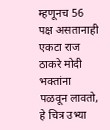म्हणूनच 56 पक्ष असतानाही एकटा राज ठाकरे मोदी भक्‍तांना पळवून लावतो, हे चित्र उभ्या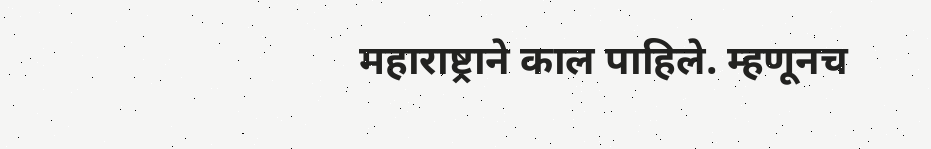महाराष्ट्राने काल पाहिले. म्हणूनच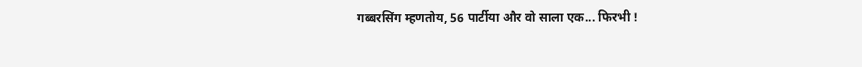गब्बरसिंग म्हणतोय, 56 पार्टीया और वो साला एक... फिरभी !